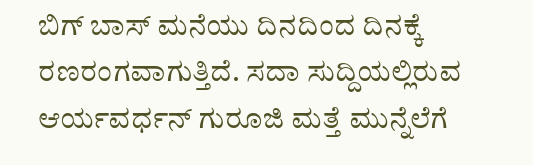ಬಿಗ್ ಬಾಸ್ ಮನೆಯು ದಿನದಿಂದ ದಿನಕ್ಕೆ ರಣರಂಗವಾಗುತ್ತಿದೆ. ಸದಾ ಸುದ್ದಿಯಲ್ಲಿರುವ ಆರ್ಯವರ್ಧನ್ ಗುರೂಜಿ ಮತ್ತೆ ಮುನ್ನೆಲೆಗೆ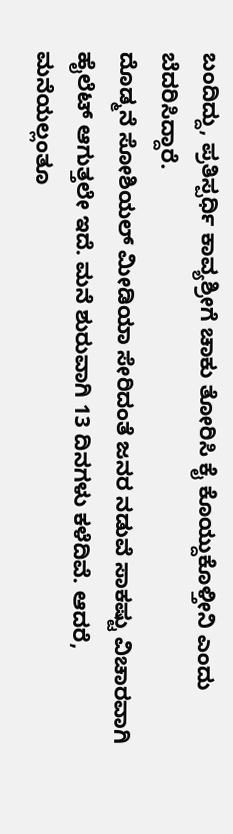ಬಂದಿದ್ದು, ಪ್ರತಿಸ್ಪರ್ಧಿ ಕಾವ್ಯಶ್ರೀಗೆ ಚಾಕು ತೋರಿಸಿ ಕೈ ಕೊಯ್ದುಕೊಳ್ತೀನಿ ಎಂದು ಬೆದರಿಸಿದ್ದಾರೆ.
ದೊಡ್ಮನೆ ಸೋಶಿಯಲ್ ಮೀಡಿಯಾ ಸೇರಿದಂತೆ ಜನರ ನಡುವೆ ಸಾಕಷ್ಟು ವಿಚಾರವಾಗಿ ಹೈಲೆಟ್ ಆಗುತ್ತಲೇ ಇದೆ. ಮನೆ ಶುರುವಾಗಿ 13 ದಿನಗಳು ಕಳೆದಿವೆ. ಆದರೆ, ಮನೆಯಲ್ಲಂತೂ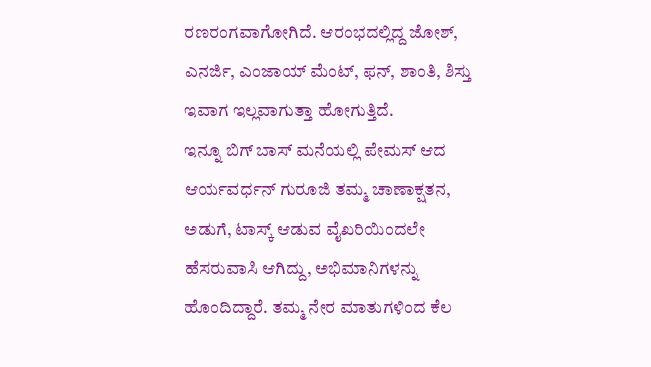ರಣರಂಗವಾಗೋಗಿದೆ. ಆರಂಭದಲ್ಲಿದ್ದ ಜೋಶ್, ಎನರ್ಜಿ, ಎಂಜಾಯ್ ಮೆಂಟ್, ಫನ್, ಶಾಂತಿ, ಶಿಸ್ತು ಇವಾಗ ಇಲ್ಲವಾಗುತ್ತಾ ಹೋಗುತ್ತಿದೆ.
ಇನ್ನೂ ಬಿಗ್ ಬಾಸ್ ಮನೆಯಲ್ಲಿ ಪೇಮಸ್ ಆದ ಆರ್ಯವರ್ಧನ್ ಗುರೂಜಿ ತಮ್ಮ ಚಾಣಾಕ್ಷತನ, ಅಡುಗೆ, ಟಾಸ್ಕ್ ಆಡುವ ವೈಖರಿಯಿಂದಲೇ ಹೆಸರುವಾಸಿ ಆಗಿದ್ದು, ಅಭಿಮಾನಿಗಳನ್ನು ಹೊಂದಿದ್ದಾರೆ. ತಮ್ಮ ನೇರ ಮಾತುಗಳಿಂದ ಕೆಲ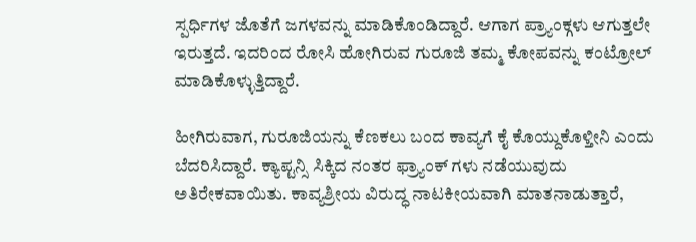ಸ್ಪರ್ಧಿಗಳ ಜೊತೆಗೆ ಜಗಳವನ್ನು ಮಾಡಿಕೊಂಡಿದ್ದಾರೆ. ಆಗಾಗ ಪ್ರ್ಯಾಂಕ್ಗಳು ಆಗುತ್ತಲೇ ಇರುತ್ತದೆ. ಇದರಿಂದ ರೋಸಿ ಹೋಗಿರುವ ಗುರೂಜಿ ತಮ್ಮ ಕೋಪವನ್ನು ಕಂಟ್ರೋಲ್ ಮಾಡಿಕೊಳ್ಳುತ್ತಿದ್ದಾರೆ.

ಹೀಗಿರುವಾಗ, ಗುರೂಜಿಯನ್ನು ಕೆಣಕಲು ಬಂದ ಕಾವ್ಯಗೆ ಕೈ ಕೊಯ್ದುಕೊಳ್ತೀನಿ ಎಂದು ಬೆದರಿಸಿದ್ದಾರೆ. ಕ್ಯಾಪ್ಟನ್ಸಿ ಸಿಕ್ಕಿದ ನಂತರ ಫ್ರ್ಯಾಂಕ್ ಗಳು ನಡೆಯುವುದು ಅತಿರೇಕವಾಯಿತು. ಕಾವ್ಯಶ್ರೀಯ ವಿರುದ್ಧ ನಾಟಕೀಯವಾಗಿ ಮಾತನಾಡುತ್ತಾರೆ,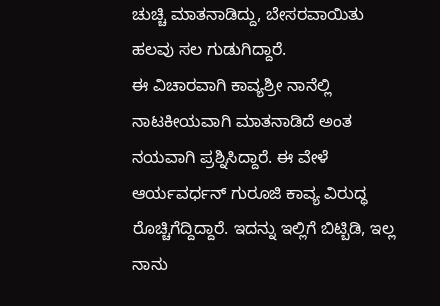ಚುಚ್ಚಿ ಮಾತನಾಡಿದ್ದು, ಬೇಸರವಾಯಿತು ಹಲವು ಸಲ ಗುಡುಗಿದ್ದಾರೆ.
ಈ ವಿಚಾರವಾಗಿ ಕಾವ್ಯಶ್ರೀ ನಾನೆಲ್ಲಿ ನಾಟಕೀಯವಾಗಿ ಮಾತನಾಡಿದೆ ಅಂತ ನಯವಾಗಿ ಪ್ರಶ್ನಿಸಿದ್ದಾರೆ. ಈ ವೇಳೆ ಆರ್ಯವರ್ಧನ್ ಗುರೂಜಿ ಕಾವ್ಯ ವಿರುದ್ಧ ರೊಚ್ಚಿಗೆದ್ದಿದ್ದಾರೆ. ಇದನ್ನು ಇಲ್ಲಿಗೆ ಬಿಟ್ಬಿಡಿ, ಇಲ್ಲ ನಾನು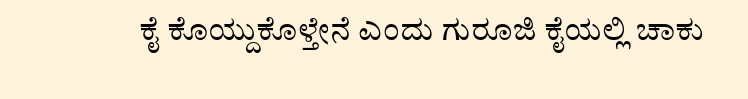ಕೈ ಕೊಯ್ದುಕೊಳ್ತೇನೆ ಎಂದು ಗುರೂಜಿ ಕೈಯಲ್ಲಿ ಚಾಕು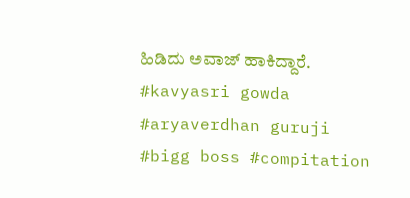ಹಿಡಿದು ಅವಾಜ್ ಹಾಕಿದ್ದಾರೆ.
#kavyasri gowda #aryaverdhan guruji #bigg boss #compitation